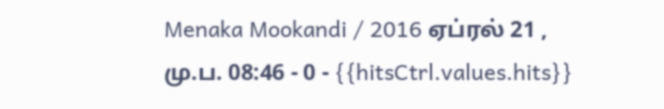Menaka Mookandi / 2016 ஏப்ரல் 21 , மு.ப. 08:46 - 0 - {{hitsCtrl.values.hits}}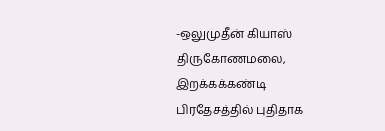-ஒலுமுதீன் கியாஸ்
திருகோணமலை, இறக்கக்கண்டி பிரதேசத்தில் புதிதாக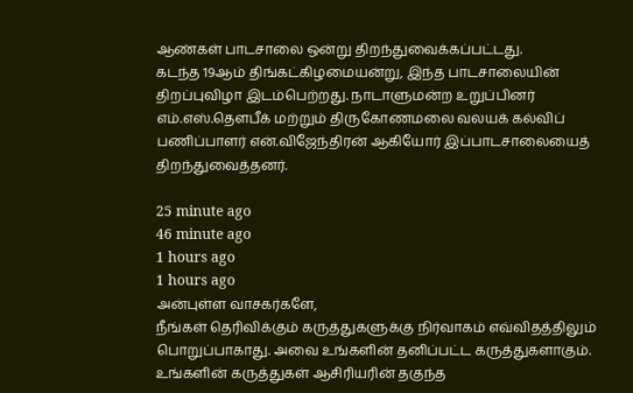ஆண்கள் பாடசாலை ஒன்று திறந்துவைக்கப்பட்டது.
கடந்த 19ஆம் திங்கட்கிழமையன்று, இந்த பாடசாலையின் திறப்புவிழா இடம்பெற்றது. நாடாளுமன்ற உறுப்பினர் எம்.எஸ்.தௌபீக் மற்றும் திருகோணமலை வலயக் கல்விப் பணிப்பாளர் என்.விஜேந்திரன் ஆகியோர் இப்பாடசாலையைத் திறந்துவைத்தனர்.

25 minute ago
46 minute ago
1 hours ago
1 hours ago
அன்புள்ள வாசகர்களே,
நீங்கள் தெரிவிக்கும் கருத்துகளுக்கு நிர்வாகம் எவ்விதத்திலும் பொறுப்பாகாது. அவை உங்களின் தனிப்பட்ட கருத்துகளாகும். உங்களின் கருத்துகள் ஆசிரியரின் தகுந்த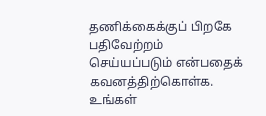தணிக்கைக்குப் பிறகே பதிவேற்றம் செய்யப்படும் என்பதைக் கவனத்திற்கொள்க. உங்கள்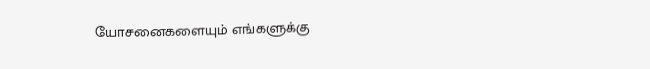யோசனைகளையும் எங்களுக்கு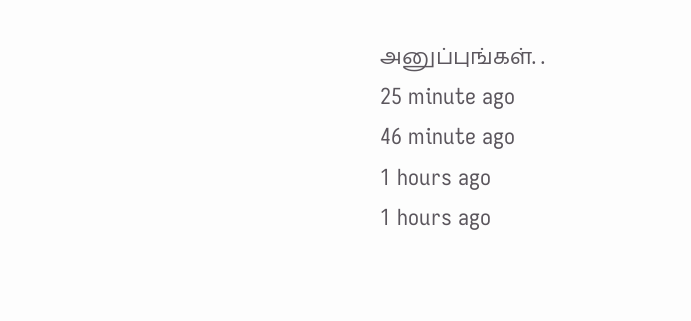அனுப்புங்கள். .
25 minute ago
46 minute ago
1 hours ago
1 hours ago